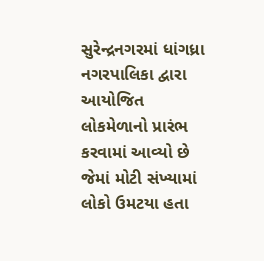સુરેન્દ્રનગરમાં ધાંગધ્રા નગરપાલિકા દ્વારા આયોજિત લોકમેળાનો પ્રારંભ કરવામાં આવ્યો છે જેમાં મોટી સંખ્યામાં લોકો ઉમટયા હતા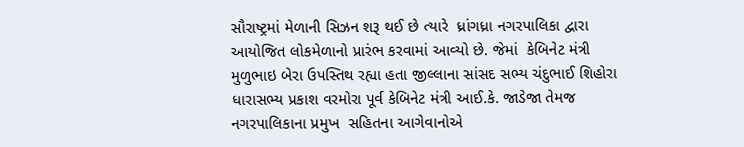સૌરાષ્ટ્રમાં મેળાની સિઝન શરૂ થઈ છે ત્યારે  ધ્રાંગધ્રા નગરપાલિકા દ્વારા આયોજિત લોકમેળાનો પ્રારંભ કરવામાં આવ્યો છે. જેમાં  કેબિનેટ મંત્રી  મુળુભાઇ બેરા ઉપસ્તિથ રહ્યા હતા જીલ્લાના સાંસદ સભ્ય ચંદુભાઈ શિહોરા ધારાસભ્ય પ્રકાશ વરમોરા પૂર્વ કેબિનેટ મંત્રી આઈ.કે. જાડેજા તેમજ નગરપાલિકાના પ્રમુખ  સહિતના આગેવાનોએ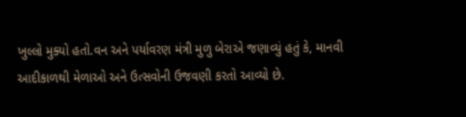ખુલ્લો મુક્યો હતો.વન અને પર્યાવરણ મંત્રી મુળુ બેરાએ જણાવ્યું હતું કે, માનવી આદીકાળથી મેળાઓ અને ઉત્સવોની ઉજવણી કરતો આવ્યો છે.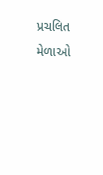પ્રચલિત મેળાઓ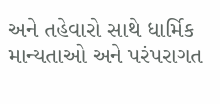અને તહેવારો સાથે ધાર્મિક માન્‍યતાઓ અને પરંપરાગત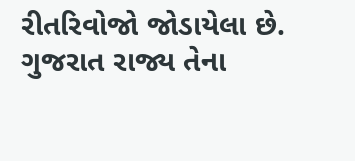રીતરિવોજો જોડાયેલા છે. ગુજરાત રાજ્ય તેના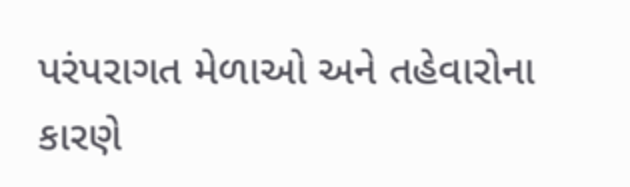પરંપરાગત મેળાઓ અને તહેવારોના કારણે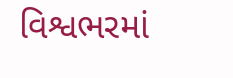વિશ્વભરમાં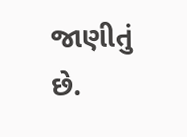જાણીતું છે.